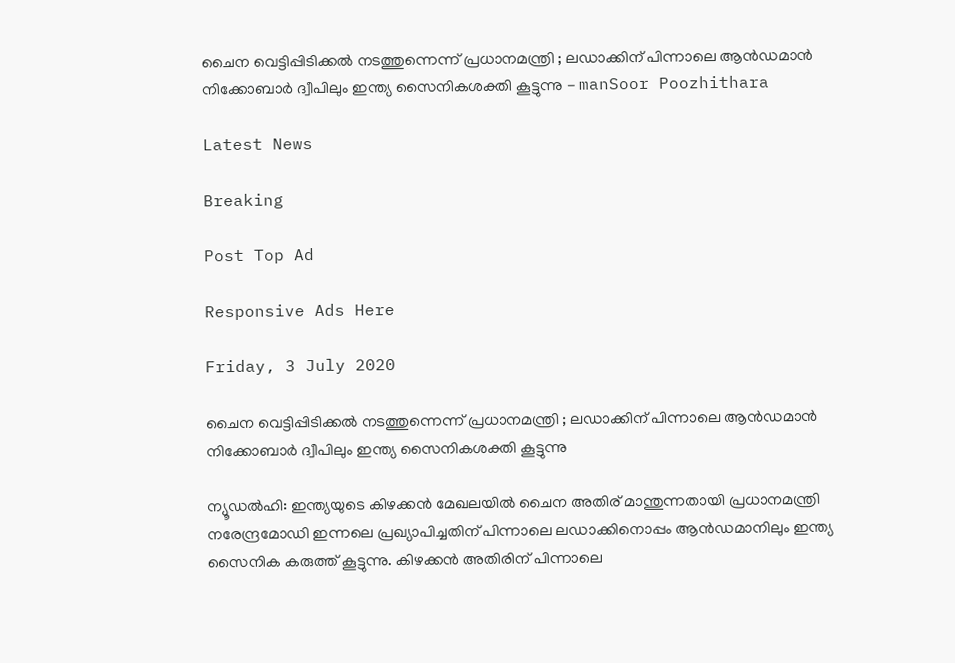ചൈന വെട്ടിപ്പിടിക്കല്‍ നടത്തുന്നെന്ന് പ്രധാനമന്ത്രി ; ലഡാക്കിന് പിന്നാലെ ആന്‍ഡമാന്‍ നിക്കോബാര്‍ ദ്വീപിലും ഇന്ത്യ സൈനികശക്തി കൂട്ടുന്നു - manSoor Poozhithara

Latest News

Breaking

Post Top Ad

Responsive Ads Here

Friday, 3 July 2020

ചൈന വെട്ടിപ്പിടിക്കല്‍ നടത്തുന്നെന്ന് പ്രധാനമന്ത്രി ; ലഡാക്കിന് പിന്നാലെ ആന്‍ഡമാന്‍ നിക്കോബാര്‍ ദ്വീപിലും ഇന്ത്യ സൈനികശക്തി കൂട്ടുന്നു

ന്യൂഡല്‍ഹി: ഇന്ത്യയുടെ കിഴക്കന്‍ മേഖലയില്‍ ചൈന അതിര് മാന്തുന്നതായി പ്രധാനമന്ത്രി നരേന്ദ്രമോഡി ഇന്നലെ പ്രഖ്യാപിച്ചതിന് പിന്നാലെ ലഡാക്കിനൊപ്പം ആന്‍ഡമാനിലും ഇന്ത്യ സൈനിക കരുത്ത് കൂട്ടുന്നു. കിഴക്കന്‍ അതിരിന് പിന്നാലെ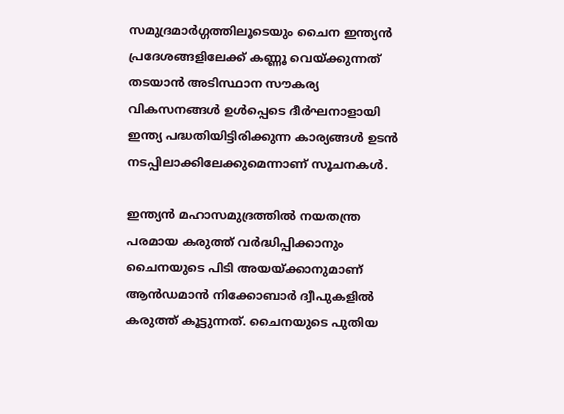സമുദ്രമാര്‍ഗ്ഗത്തിലൂടെയും ചൈന ഇന്ത്യന്‍ പ്രദേശങ്ങളിലേക്ക് കണ്ണൂ വെയ്ക്കുന്നത് തടയാന്‍ അടിസ്ഥാന സൗകര്യ വികസനങ്ങള്‍ ഉള്‍പ്പെടെ ദീര്‍ഘനാളായി ഇന്ത്യ പദ്ധതിയിട്ടിരിക്കുന്ന കാര്യങ്ങള്‍ ഉടന്‍ നടപ്പിലാക്കിലേക്കുമെന്നാണ് സൂചനകള്‍.

ഇന്ത്യന്‍ മഹാസമുദ്രത്തില്‍ നയതന്ത്ര പരമായ കരുത്ത് വര്‍ദ്ധിപ്പിക്കാനും ചൈനയുടെ പിടി അയയ്ക്കാനുമാണ് ആന്‍ഡമാന്‍ നിക്കോബാര്‍ ദ്വീപുകളില്‍ കരുത്ത് കൂട്ടുന്നത്. ചൈനയുടെ പുതിയ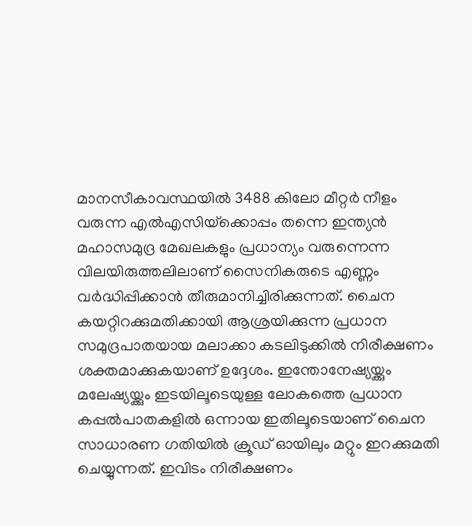മാനസീകാവസ്ഥയില്‍ 3488 കിലോ മീറ്റര്‍ നീളം വരുന്ന എല്‍എസിയ്‌ക്കൊപ്പം തന്നെ ഇന്ത്യന്‍ മഹാസമുദ്ര മേഖലകളും പ്രധാന്യം വരുന്നെന്ന വിലയിരുത്തലിലാണ് സൈനികരുടെ എണ്ണം വര്‍ദ്ധിപ്പിക്കാന്‍ തീരുമാനിച്ചിരിക്കുന്നത്. ചൈന കയറ്റിറക്കുമതിക്കായി ആശ്രയിക്കുന്ന പ്രധാന സമുദ്രപാതയായ മലാക്കാ കടലിടുക്കില്‍ നിരീക്ഷണം ശക്തമാക്കുകയാണ് ഉദ്ദേശം. ഇന്തോനേഷ്യയ്ക്കും മലേഷ്യയ്ക്കും ഇടയിലൂടെയുള്ള ലോകത്തെ പ്രധാന കപ്പല്‍പാതകളില്‍ ഒന്നായ ഇതിലൂടെയാണ് ചൈന സാധാരണ ഗതിയില്‍ ക്രൂഡ് ഓയിലും മറ്റും ഇറക്കുമതി ചെയ്യുന്നത്. ഇവിടം നിരീക്ഷണം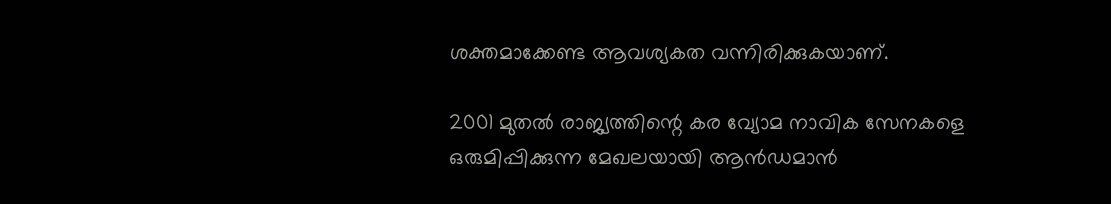ശക്തമാക്കേണ്ട ആവശ്യകത വന്നിരിക്കുകയാണ്.

2001 മുതല്‍ രാജ്യത്തിന്റെ കര വ്യോമ നാവിക സേനകളെ ഒരുമിപ്പിക്കുന്ന മേഖലയായി ആന്‍ഡമാന്‍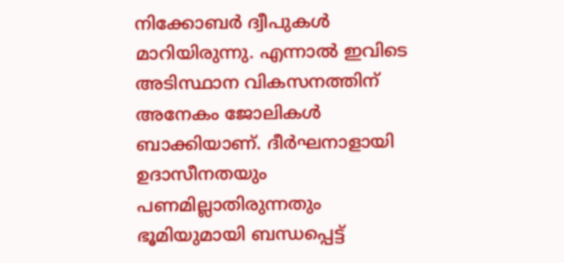നിക്കോബര്‍ ദ്വീപുകള്‍ മാറിയിരുന്നു. എന്നാല്‍ ഇവിടെ അടിസ്ഥാന വികസനത്തിന് അനേകം ജോലികള്‍ ബാക്കിയാണ്. ദീര്‍ഘനാളായി ഉദാസീനതയും പണമില്ലാതിരുന്നതും ഭൂമിയുമായി ബന്ധപ്പെട്ട്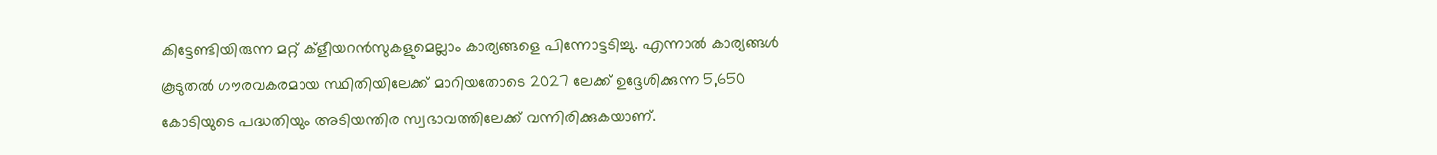കിട്ടേണ്ടിയിരുന്ന മറ്റ് ക്‌ളീയറന്‍സുകളുമെല്ലാം കാര്യങ്ങളെ പിന്നോട്ടടിച്ചു. എന്നാല്‍ കാര്യങ്ങള്‍ കൂടുതല്‍ ഗൗരവകരമായ സ്ഥിതിയിലേക്ക് മാറിയതോടെ 2027 ലേക്ക് ഉദ്ദേശിക്കുന്ന 5,650 കോടിയുടെ പദ്ധതിയും അടിയന്തിര സ്വഭാവത്തിലേക്ക് വന്നിരിക്കുകയാണ്.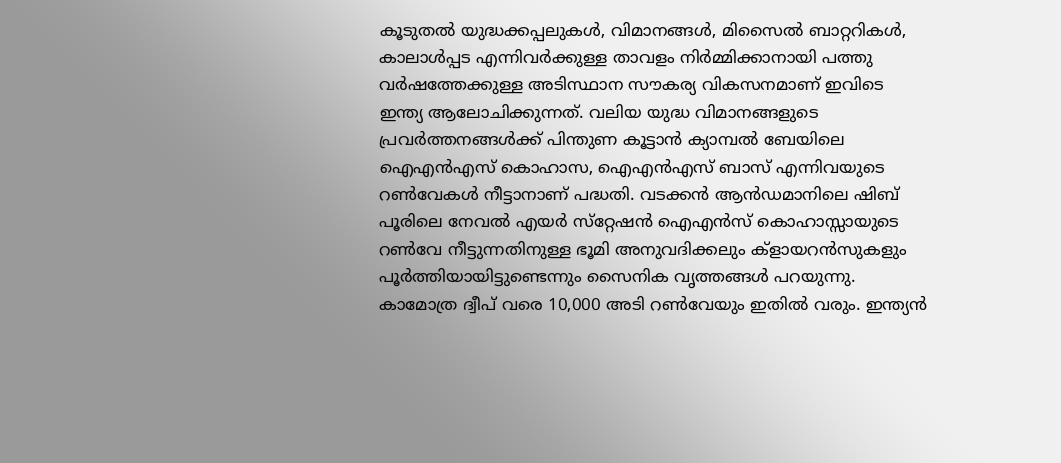കൂടുതല്‍ യുദ്ധക്കപ്പലുകള്‍, വിമാനങ്ങള്‍, മിസൈല്‍ ബാറ്ററികള്‍, കാലാള്‍പ്പട എന്നിവര്‍ക്കുള്ള താവളം നിര്‍മ്മിക്കാനായി പത്തു വര്‍ഷത്തേക്കുള്ള അടിസ്ഥാന സൗകര്യ വികസനമാണ് ഇവിടെ ഇന്ത്യ ആലോചിക്കുന്നത്. വലിയ യുദ്ധ വിമാനങ്ങളുടെ പ്രവര്‍ത്തനങ്ങള്‍ക്ക് പിന്തുണ കൂട്ടാന്‍ ക്യാമ്പല്‍ ബേയിലെ ഐഎന്‍എസ് കൊഹാസ, ഐഎന്‍എസ് ബാസ് എന്നിവയുടെ റണ്‍വേകള്‍ നീട്ടാനാണ് പദ്ധതി. വടക്കന്‍ ആന്‍ഡമാനിലെ ഷിബ് പൂരിലെ നേവല്‍ എയര്‍ സ്‌റ്റേഷന്‍ ഐഎന്‍സ് കൊഹാസ്സായുടെ റണ്‍വേ നീട്ടുന്നതിനുള്ള ഭൂമി അനുവദിക്കലും ക്‌ളായറന്‍സുകളും പൂര്‍ത്തിയായിട്ടുണ്ടെന്നും സൈനിക വൃത്തങ്ങള്‍ പറയുന്നു. കാമോത്ര ദ്വീപ് വരെ 10,000 അടി റണ്‍വേയും ഇതില്‍ വരും. ഇന്ത്യന്‍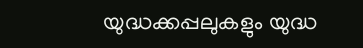യുദ്ധക്കപ്പലുകളും യുദ്ധ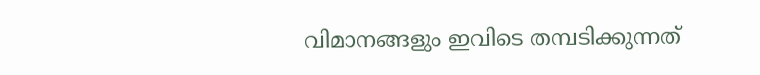വിമാനങ്ങളും ഇവിടെ തമ്പടിക്കുന്നത്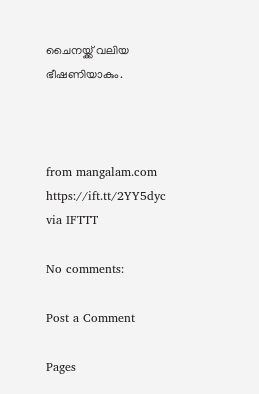ചൈനയ്ക്ക് വലിയ ഭീഷണിയാകും.



from mangalam.com https://ift.tt/2YY5dyc
via IFTTT

No comments:

Post a Comment

Pages